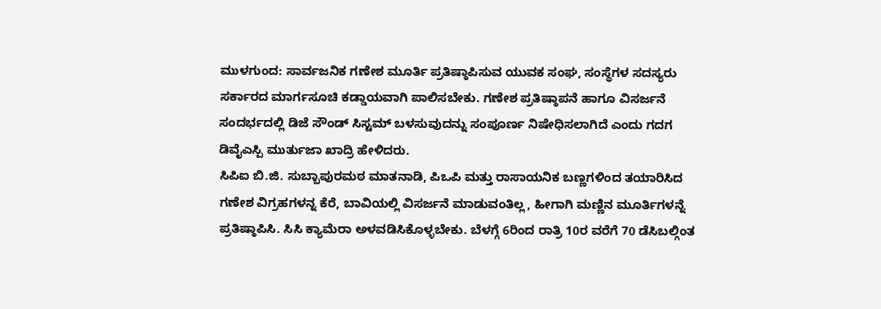ಮುಳಗುಂದ: ಸಾರ್ವಜನಿಕ ಗಣೇಶ ಮೂರ್ತಿ ಪ್ರತಿಷ್ಠಾಪಿಸುವ ಯುವಕ ಸಂಘ, ಸಂಸ್ಥೆಗಳ ಸದಸ್ಯರು ಸರ್ಕಾರದ ಮಾರ್ಗಸೂಚಿ ಕಡ್ಡಾಯವಾಗಿ ಪಾಲಿಸಬೇಕು. ಗಣೇಶ ಪ್ರತಿಷ್ಠಾಪನೆ ಹಾಗೂ ವಿಸರ್ಜನೆ ಸಂದರ್ಭದಲ್ಲಿ ಡಿಜೆ ಸೌಂಡ್ ಸಿಸ್ಟಮ್ ಬಳಸುವುದನ್ನು ಸಂಪೂರ್ಣ ನಿಷೇಧಿಸಲಾಗಿದೆ ಎಂದು ಗದಗ ಡಿವೈಎಸ್ಪಿ ಮುರ್ತುಜಾ ಖಾದ್ರಿ ಹೇಳಿದರು.
ಸಿಪಿಐ ಬಿ.ಜಿ. ಸುಬ್ಬಾಪುರಮಠ ಮಾತನಾಡಿ, ಪಿಒಪಿ ಮತ್ತು ರಾಸಾಯನಿಕ ಬಣ್ಣಗಳಿಂದ ತಯಾರಿಸಿದ ಗಣೇಶ ವಿಗ್ರಹಗಳನ್ನ ಕೆರೆ, ಬಾವಿಯಲ್ಲಿ ವಿಸರ್ಜನೆ ಮಾಡುವಂತಿಲ್ಲ, ಹೀಗಾಗಿ ಮಣ್ಣಿನ ಮೂರ್ತಿಗಳನ್ನೆ ಪ್ರತಿಷ್ಠಾಪಿಸಿ. ಸಿಸಿ ಕ್ಯಾಮೆರಾ ಅಳವಡಿಸಿಕೊಳ್ಳಬೇಕು. ಬೆಳಗ್ಗೆ 6ರಿಂದ ರಾತ್ರಿ 10ರ ವರೆಗೆ 70 ಡೆಸಿಬಲ್ಗಿಂತ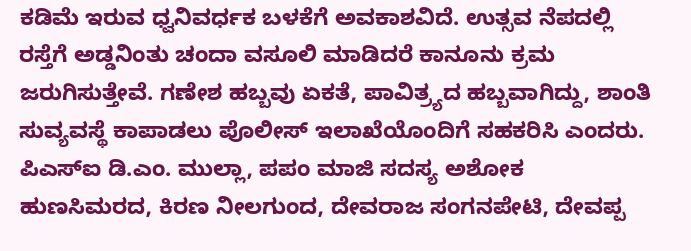ಕಡಿಮೆ ಇರುವ ಧ್ವನಿವರ್ಧಕ ಬಳಕೆಗೆ ಅವಕಾಶವಿದೆ. ಉತ್ಸವ ನೆಪದಲ್ಲಿ ರಸ್ತೆಗೆ ಅಡ್ಡನಿಂತು ಚಂದಾ ವಸೂಲಿ ಮಾಡಿದರೆ ಕಾನೂನು ಕ್ರಮ ಜರುಗಿಸುತ್ತೇವೆ. ಗಣೇಶ ಹಬ್ಬವು ಏಕತೆ, ಪಾವಿತ್ರ್ಯದ ಹಬ್ಬವಾಗಿದ್ದು, ಶಾಂತಿ ಸುವ್ಯವಸ್ಥೆ ಕಾಪಾಡಲು ಪೊಲೀಸ್ ಇಲಾಖೆಯೊಂದಿಗೆ ಸಹಕರಿಸಿ ಎಂದರು.
ಪಿಎಸ್ಐ ಡಿ.ಎಂ. ಮುಲ್ಲಾ, ಪಪಂ ಮಾಜಿ ಸದಸ್ಯ ಅಶೋಕ ಹುಣಸಿಮರದ, ಕಿರಣ ನೀಲಗುಂದ, ದೇವರಾಜ ಸಂಗನಪೇಟಿ, ದೇವಪ್ಪ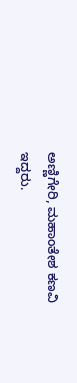ಅಣ್ಣಿಗೇರಿ, ಮಹಾಂತೇಶ ಕಣವಿ ಇದ್ದರು.